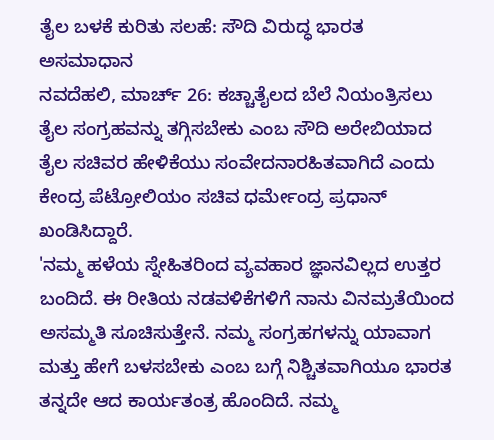ತೈಲ ಬಳಕೆ ಕುರಿತು ಸಲಹೆ: ಸೌದಿ ವಿರುದ್ಧ ಭಾರತ ಅಸಮಾಧಾನ
ನವದೆಹಲಿ, ಮಾರ್ಚ್ 26: ಕಚ್ಚಾತೈಲದ ಬೆಲೆ ನಿಯಂತ್ರಿಸಲು ತೈಲ ಸಂಗ್ರಹವನ್ನು ತಗ್ಗಿಸಬೇಕು ಎಂಬ ಸೌದಿ ಅರೇಬಿಯಾದ ತೈಲ ಸಚಿವರ ಹೇಳಿಕೆಯು ಸಂವೇದನಾರಹಿತವಾಗಿದೆ ಎಂದು ಕೇಂದ್ರ ಪೆಟ್ರೋಲಿಯಂ ಸಚಿವ ಧರ್ಮೇಂದ್ರ ಪ್ರಧಾನ್ ಖಂಡಿಸಿದ್ದಾರೆ.
'ನಮ್ಮ ಹಳೆಯ ಸ್ನೇಹಿತರಿಂದ ವ್ಯವಹಾರ ಜ್ಞಾನವಿಲ್ಲದ ಉತ್ತರ ಬಂದಿದೆ. ಈ ರೀತಿಯ ನಡವಳಿಕೆಗಳಿಗೆ ನಾನು ವಿನಮ್ರತೆಯಿಂದ ಅಸಮ್ಮತಿ ಸೂಚಿಸುತ್ತೇನೆ. ನಮ್ಮ ಸಂಗ್ರಹಗಳನ್ನು ಯಾವಾಗ ಮತ್ತು ಹೇಗೆ ಬಳಸಬೇಕು ಎಂಬ ಬಗ್ಗೆ ನಿಶ್ಚಿತವಾಗಿಯೂ ಭಾರತ ತನ್ನದೇ ಆದ ಕಾರ್ಯತಂತ್ರ ಹೊಂದಿದೆ. ನಮ್ಮ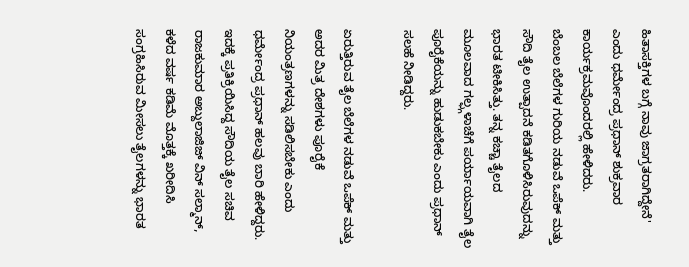ಹಿತಾಸಕ್ತಿಗಳ ಬಗ್ಗೆ ನಾವು ಜಾಗ್ರತರಾಗಿದ್ದೇನೆ' ಎಂದು ಧರ್ಮೇಂದ್ರ ಪ್ರಧಾನ್ ಶುಕ್ರವಾರ ಕಾರ್ಯಕ್ರಮವೊಂದರಲ್ಲಿ ಹೇಳಿದರು.
ಬೆಂಬಲ ಬೆಲೆಗಳ ಗುರಿಯ ನಡುವೆ ಒಪೆಕ್ ಮತ್ತು ಸೌದಿ ತೈಲ ಉತ್ಪಾದನೆ ಕಡಿತಗೊಳಿಸಿರುವುದನ್ನು ಭಾರತ ಟೀಕಿಸಿತ್ತು. ತನ್ನ ಕಚ್ಚಾ ತೈಲದ ಮೂಲವಾದ ಗಲ್ಫ್ಗಳಾಚೆಗೆ ಪರ್ಯಾಯವಾಗಿ ತೈಲ ಪೂರೈಕೆಯನ್ನು ಹುಡುಕಬೇಕು ಎಂದು ಪ್ರಧಾನ್ ಸಲಹೆ ನೀಡಿದ್ದರು.

ಏರುತ್ತಿರುವ ತೈಲ ಬೆಲೆಗಳ ನಡುವೆ ಒಪೆಕ್ ಮತ್ತು ಅದರ ಮಿತ್ರ ದೇಶಗಳು ಪೂರೈಕೆ ನಿಯಂತ್ರಣಗಳನ್ನು ಸಡಿಲಿಸಬೇಕು ಎಂದು ಧರ್ಮೇಂದ್ರ ಪ್ರಧಾನ್ ಹಲವು ಬಾರಿ ಹೇಳಿದ್ದರು. ಇದಕ್ಕೆ ಪ್ರತಿಕ್ರಿಯಿಸಿದ್ದ ಸೌದಿಯ ತೈಲ ಸಚಿವ ರಾಜಕುಮಾರ ಅಬ್ದುಲಾಜಿಜ್ ವಿನ್ ಸಲ್ಮಾನ್, ಕಳೆದ ವರ್ಷ ಕಡಿಮೆ ಮೊತ್ತಕ್ಕೆ ಖರೀದಿಸಿ ಸಂಗ್ರಹಿಸಿರುವ ಮೀಸಲು ತೈಲಗಳನ್ನು ಭಾರತ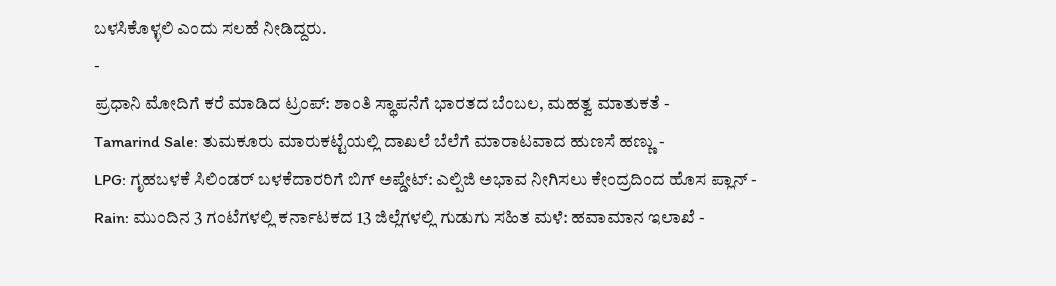ಬಳಸಿಕೊಳ್ಳಲಿ ಎಂದು ಸಲಹೆ ನೀಡಿದ್ದರು.
-
ಪ್ರಧಾನಿ ಮೋದಿಗೆ ಕರೆ ಮಾಡಿದ ಟ್ರಂಪ್: ಶಾಂತಿ ಸ್ಥಾಪನೆಗೆ ಭಾರತದ ಬೆಂಬಲ, ಮಹತ್ವ ಮಾತುಕತೆ -
Tamarind Sale: ತುಮಕೂರು ಮಾರುಕಟ್ಟೆಯಲ್ಲಿ ದಾಖಲೆ ಬೆಲೆಗೆ ಮಾರಾಟವಾದ ಹುಣಸೆ ಹಣ್ಣು -
LPG: ಗೃಹಬಳಕೆ ಸಿಲಿಂಡರ್ ಬಳಕೆದಾರರಿಗೆ ಬಿಗ್ ಅಪ್ಡೇಟ್: ಎಲ್ಪಿಜಿ ಅಭಾವ ನೀಗಿಸಲು ಕೇಂದ್ರದಿಂದ ಹೊಸ ಪ್ಲಾನ್ -
Rain: ಮುಂದಿನ 3 ಗಂಟೆಗಳಲ್ಲಿ ಕರ್ನಾಟಕದ 13 ಜಿಲ್ಲೆಗಳಲ್ಲಿ ಗುಡುಗು ಸಹಿತ ಮಳೆ: ಹವಾಮಾನ ಇಲಾಖೆ -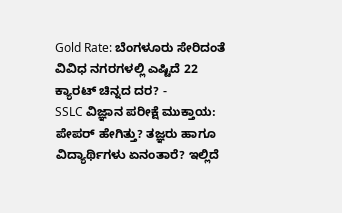Gold Rate: ಬೆಂಗಳೂರು ಸೇರಿದಂತೆ ವಿವಿಧ ನಗರಗಳಲ್ಲಿ ಎಷ್ಟಿದೆ 22 ಕ್ಯಾರಟ್ ಚಿನ್ನದ ದರ? -
SSLC ವಿಜ್ಞಾನ ಪರೀಕ್ಷೆ ಮುಕ್ತಾಯ: ಪೇಪರ್ ಹೇಗಿತ್ತು? ತಜ್ಞರು ಹಾಗೂ ವಿದ್ಯಾರ್ಥಿಗಳು ಏನಂತಾರೆ? ಇಲ್ಲಿದೆ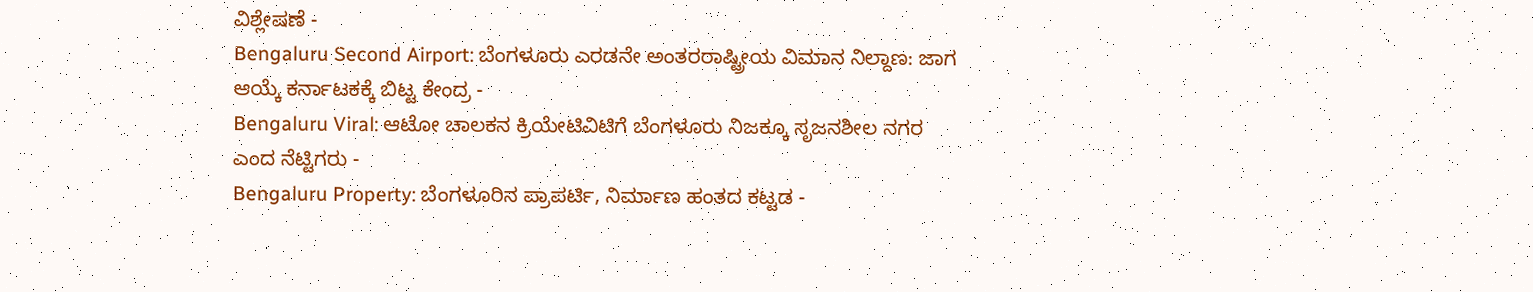ವಿಶ್ಲೇಷಣೆ -
Bengaluru Second Airport: ಬೆಂಗಳೂರು ಎರಡನೇ ಅಂತರರಾಷ್ಟ್ರೀಯ ವಿಮಾನ ನಿಲ್ದಾಣ: ಜಾಗ ಆಯ್ಕೆ ಕರ್ನಾಟಕಕ್ಕೆ ಬಿಟ್ಟ ಕೇಂದ್ರ -
Bengaluru Viral: ಆಟೋ ಚಾಲಕನ ಕ್ರಿಯೇಟಿವಿಟಿಗೆ ಬೆಂಗಳೂರು ನಿಜಕ್ಕೂ ಸೃಜನಶೀಲ ನಗರ ಎಂದ ನೆಟ್ಟಿಗರು -
Bengaluru Property: ಬೆಂಗಳೂರಿನ ಪ್ರಾಪರ್ಟಿ, ನಿರ್ಮಾಣ ಹಂತದ ಕಟ್ಟಡ -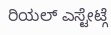ರಿಯಲ್ ಎಸ್ಟೇಟ್ಗೆ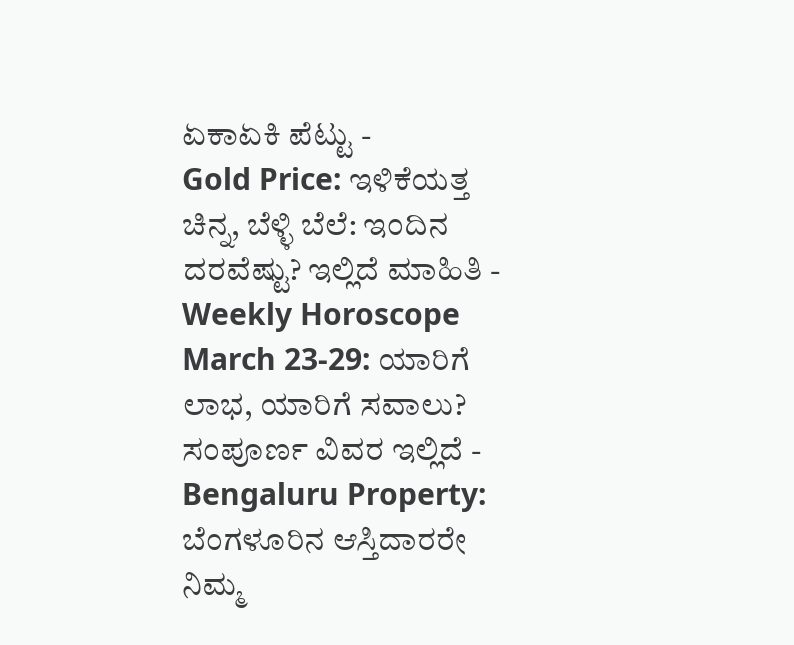ಏಕಾಏಕಿ ಪೆಟ್ಟು -
Gold Price: ಇಳಿಕೆಯತ್ತ ಚಿನ್ನ, ಬೆಳ್ಳಿ ಬೆಲೆ: ಇಂದಿನ ದರವೆಷ್ಟು? ಇಲ್ಲಿದೆ ಮಾಹಿತಿ -
Weekly Horoscope March 23-29: ಯಾರಿಗೆ ಲಾಭ, ಯಾರಿಗೆ ಸವಾಲು? ಸಂಪೂರ್ಣ ವಿವರ ಇಲ್ಲಿದೆ -
Bengaluru Property: ಬೆಂಗಳೂರಿನ ಆಸ್ತಿದಾರರೇ ನಿಮ್ಮ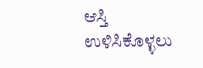ಆಸ್ತಿ ಉಳಿಸಿಕೊಳ್ಳಲು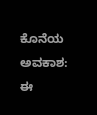ಕೊನೆಯ ಅವಕಾಶ: ಈ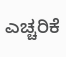ಎಚ್ಚರಿಕೆ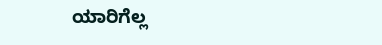ಯಾರಿಗೆಲ್ಲ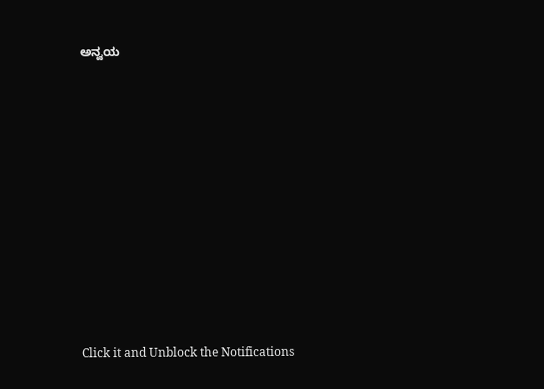ಅನ್ವಯ












Click it and Unblock the Notifications